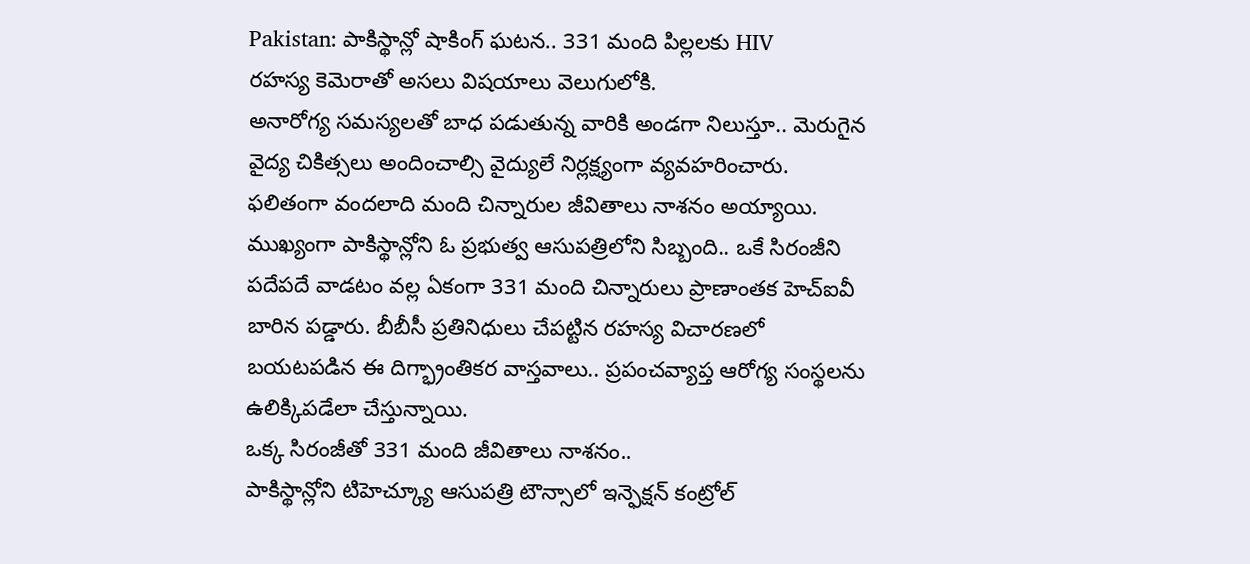Pakistan: పాకిస్థాన్లో షాకింగ్ ఘటన.. 331 మంది పిల్లలకు HIV
రహస్య కెమెరాతో అసలు విషయాలు వెలుగులోకి.
అనారోగ్య సమస్యలతో బాధ పడుతున్న వారికి అండగా నిలుస్తూ.. మెరుగైన వైద్య చికిత్సలు అందించాల్సి వైద్యులే నిర్లక్ష్యంగా వ్యవహరించారు. ఫలితంగా వందలాది మంది చిన్నారుల జీవితాలు నాశనం అయ్యాయి. ముఖ్యంగా పాకిస్థాన్లోని ఓ ప్రభుత్వ ఆసుపత్రిలోని సిబ్బంది.. ఒకే సిరంజీని పదేపదే వాడటం వల్ల ఏకంగా 331 మంది చిన్నారులు ప్రాణాంతక హెచ్ఐవీ బారిన పడ్డారు. బీబీసీ ప్రతినిధులు చేపట్టిన రహస్య విచారణలో బయటపడిన ఈ దిగ్భ్రాంతికర వాస్తవాలు.. ప్రపంచవ్యాప్త ఆరోగ్య సంస్థలను ఉలిక్కిపడేలా చేస్తున్నాయి.
ఒక్క సిరంజీతో 331 మంది జీవితాలు నాశనం..
పాకిస్థాన్లోని టిహెచ్క్యూ ఆసుపత్రి టౌన్సాలో ఇన్ఫెక్షన్ కంట్రోల్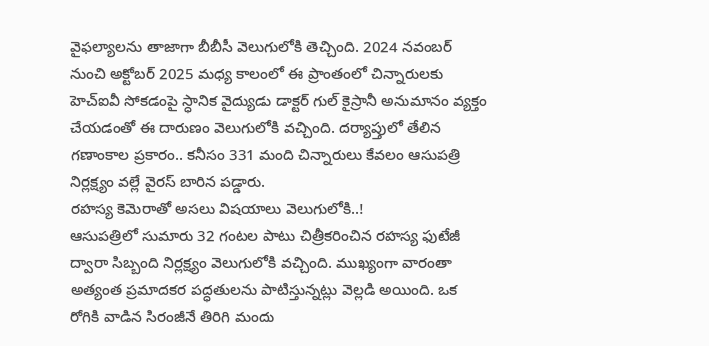వైఫల్యాలను తాజాగా బీబీసీ వెలుగులోకి తెచ్చింది. 2024 నవంబర్ నుంచి అక్టోబర్ 2025 మధ్య కాలంలో ఈ ప్రాంతంలో చిన్నారులకు హెచ్ఐవీ సోకడంపై స్ధానిక వైద్యుడు డాక్టర్ గుల్ కైస్రానీ అనుమానం వ్యక్తం చేయడంతో ఈ దారుణం వెలుగులోకి వచ్చింది. దర్యాప్తులో తేలిన గణాంకాల ప్రకారం.. కనీసం 331 మంది చిన్నారులు కేవలం ఆసుపత్రి నిర్లక్ష్యం వల్లే వైరస్ బారిన పడ్డారు.
రహస్య కెమెరాతో అసలు విషయాలు వెలుగులోకి..!
ఆసుపత్రిలో సుమారు 32 గంటల పాటు చిత్రీకరించిన రహస్య ఫుటేజీ ద్వారా సిబ్బంది నిర్లక్ష్యం వెలుగులోకి వచ్చింది. ముఖ్యంగా వారంతా అత్యంత ప్రమాదకర పద్ధతులను పాటిస్తున్నట్లు వెల్లడి అయింది. ఒక రోగికి వాడిన సిరంజీనే తిరిగి మందు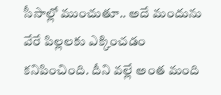సీసాల్లో ముంచుతూ.. అదే మందును వేరే పిల్లలకు ఎక్కించడం కనిపించింది. దీని వల్లే అంత మంది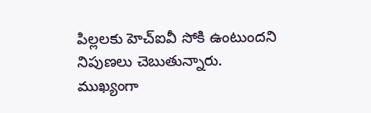పిల్లలకు హెచ్ఐవీ సోకి ఉంటుందని నిపుణలు చెబుతున్నారు. ముఖ్యంగా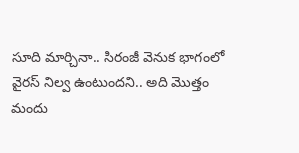సూది మార్చినా.. సిరంజీ వెనుక భాగంలో వైరస్ నిల్వ ఉంటుందని.. అది మొత్తం మందు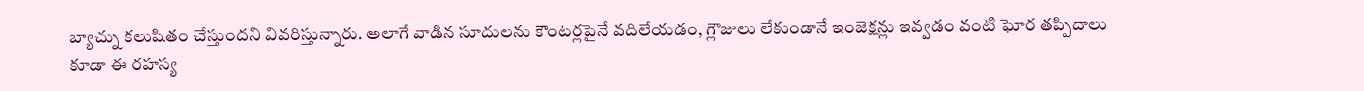బ్యాచ్ను కలుషితం చేస్తుందని వివరిస్తున్నారు. అలాగే వాడిన సూదులను కౌంటర్లపైనే వదిలేయడం, గ్లౌజులు లేకుండానే ఇంజెక్షన్లు ఇవ్వడం వంటి ఘోర తప్పిదాలు కూడా ఈ రహస్య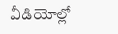వీడియోల్లో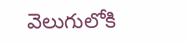వెలుగులోకి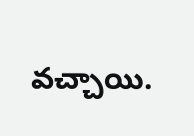వచ్చాయి.